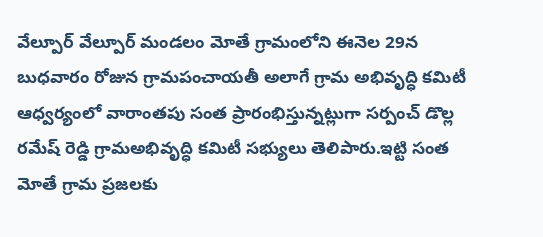వేల్పూర్ వేల్పూర్ మండలం మోతే గ్రామంలోని ఈనెల 29న బుధవారం రోజున గ్రామపంచాయతీ అలాగే గ్రామ అభివృద్ధి కమిటీ ఆధ్వర్యంలో వారాంతపు సంత ప్రారంభిస్తున్నట్లుగా సర్పంచ్ డొల్ల రమేష్ రెడ్డి గ్రామఅభివృద్ధి కమిటీ సభ్యులు తెలిపారు.ఇట్టి సంత మోతే గ్రామ ప్రజలకు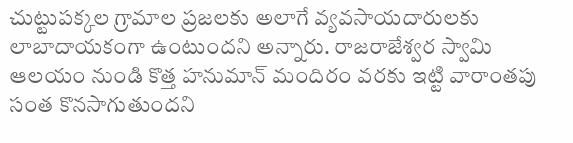చుట్టుపక్కల గ్రామాల ప్రజలకు అలాగే వ్యవసాయదారులకు లాబాదాయకంగా ఉంటుందని అన్నారు. రాజరాజేశ్వర స్వామి ఆలయం నుండి కొత్త హనుమాన్ మందిరం వరకు ఇట్టి వారాంతపు సంత కొనసాగుతుందని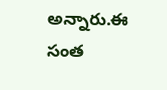అన్నారు.ఈ సంత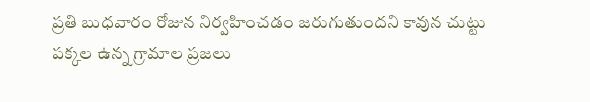ప్రతి బుధవారం రోజున నిర్వహించడం జరుగుతుందని కావున చుట్టు పక్కల ఉన్న గ్రామాల ప్రజలు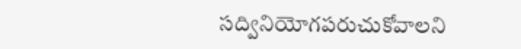సద్వినియోగపరుచుకోవాలని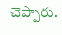చెప్పారు.